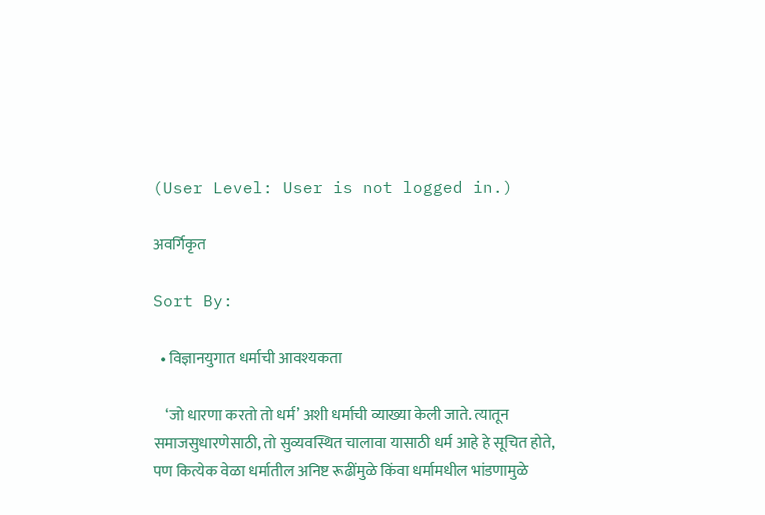(User Level: User is not logged in.)

अवर्गिकृत

Sort By:

  • विज्ञानयुगात धर्माची आवश्यकता

    ‘जो धारणा करतो तो धर्म’ अशी धर्माची व्याख्या केली जाते. त्यातून समाजसुधारणेसाठी, तो सुव्यवस्थित चालावा यासाठी धर्म आहे हे सूचित होते, पण कित्येक वेळा धर्मातील अनिष्ट रूढींमुळे किंवा धर्मामधील भांडणामुळे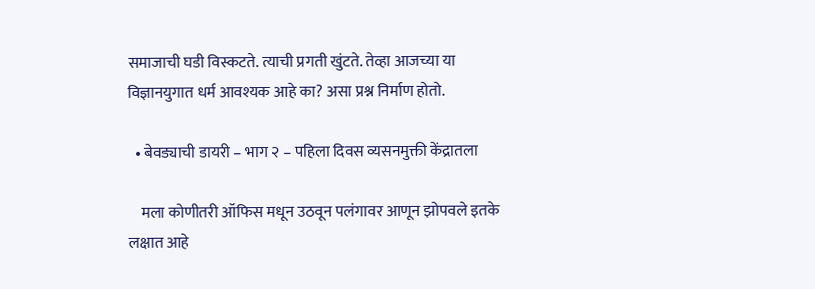समाजाची घडी विस्कटते. त्याची प्रगती खुंटते. तेव्हा आजच्या या विज्ञानयुगात धर्म आवश्यक आहे का? असा प्रश्न निर्माण होतो.

  • बेवड्याची डायरी – भाग २ – पहिला दिवस व्यसनमुक्ती केंद्रातला

    मला कोणीतरी ऑफिस मधून उठवून पलंगावर आणून झोपवले इतके लक्षात आहे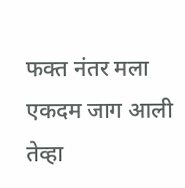फक्त नंतर मला एकदम जाग आली तेव्हा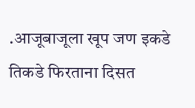.आजूबाजूला खूप जण इकडे तिकडे फिरताना दिसत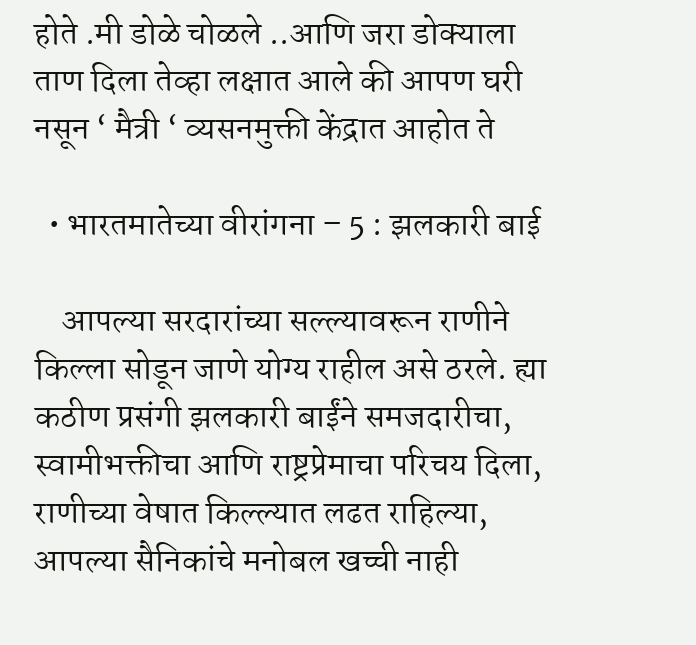होते .मी डोळे चोळले ..आणि जरा डोक्याला ताण दिला तेव्हा लक्षात आले की आपण घरी नसून ‘ मैत्री ‘ व्यसनमुक्ती केंद्रात आहोत ते

  • भारतमातेच्या वीरांगना – 5 : झलकारी बाई

    आपल्या सरदारांच्या सल्ल्यावरून राणीने किल्ला सोडून जाणे योग्य राहील असे ठरले. ह्या कठीण प्रसंगी झलकारी बाईंने समजदारीचा, स्वामीभक्तीचा आणि राष्ट्रप्रेमाचा परिचय दिला, राणीच्या वेषात किल्ल्यात लढत राहिल्या, आपल्या सैनिकांचे मनोबल खच्ची नाही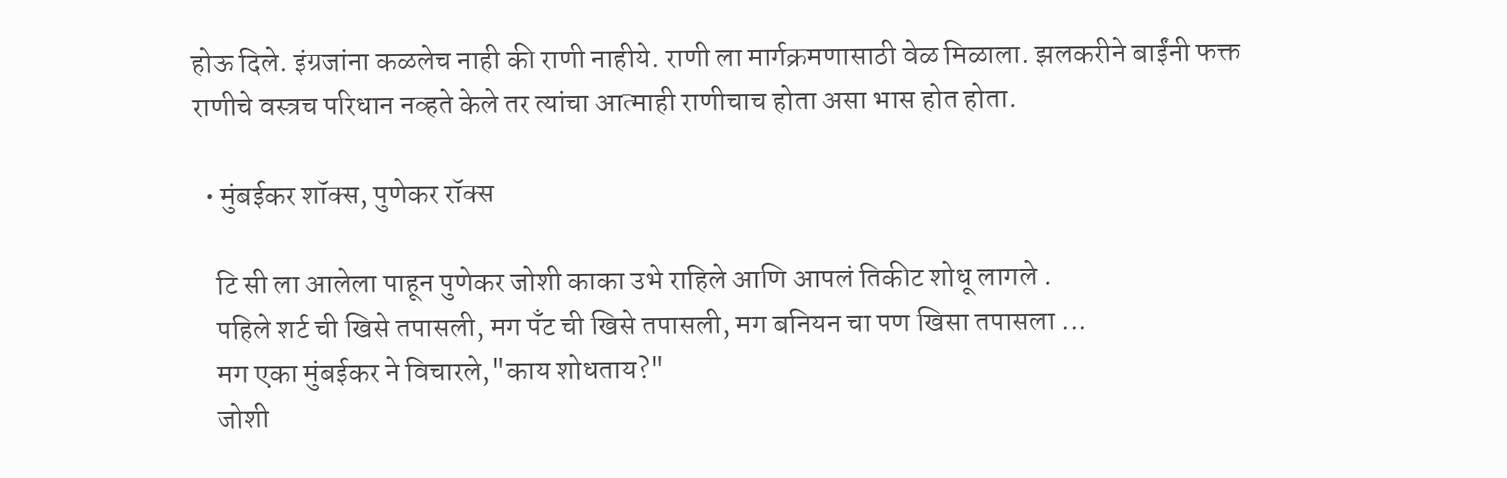होऊ दिले. इंग्रजांना कळलेच नाही की राणी नाहीये. राणी ला मार्गक्रमणासाठी वेळ मिळाला. झलकरीने बाईंनी फक्त राणीचे वस्त्रच परिधान नव्हते केले तर त्यांचा आत्माही राणीचाच होता असा भास होत होता.

  • मुंबईकर शॉक्स, पुणेकर रॉक्स

    टि सी ला आलेला पाहून पुणेकर जोशी काका उभे राहिले आणि आपलं तिकीट शोधू लागले .
    पहिले शर्ट ची खिसे तपासली, मग पँट ची खिसे तपासली, मग बनियन चा पण खिसा तपासला ...
    मग एका मुंबईकर ने विचारले,"काय शोधताय?"
    जोशी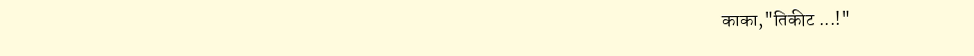काका,"तिकीट ...!"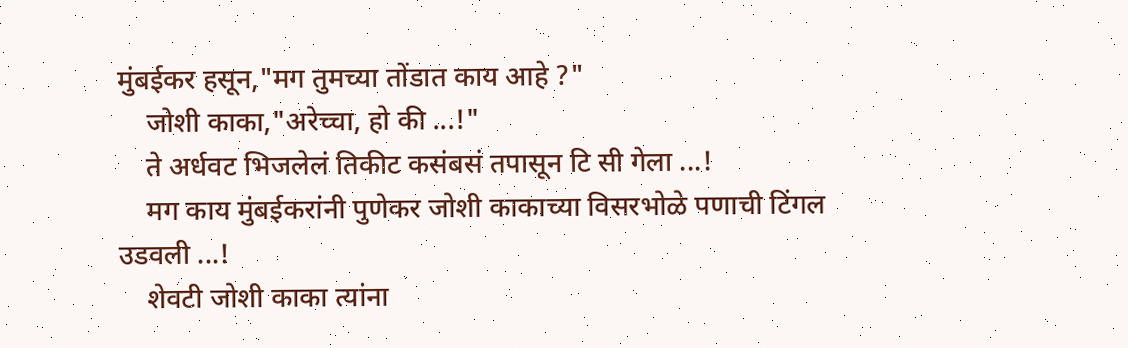मुंबईकर हसून,"मग तुमच्या तोंडात काय आहे ?"
    जोशी काका,"अरेच्चा, हो की ...!"
    ते अर्धवट भिजलेलं तिकीट कसंबसं तपासून टि सी गेला ...!
    मग काय मुंबईकरांनी पुणेकर जोशी काकाच्या विसरभोळे पणाची टिंगल उडवली ...!
    शेवटी जोशी काका त्यांना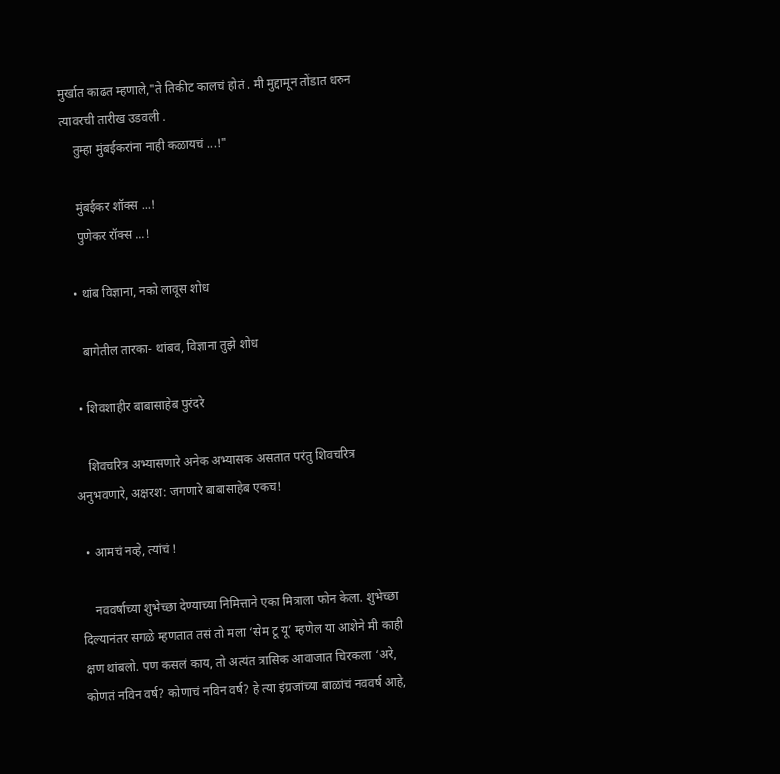मुर्खात काढत म्हणाले,"ते तिकीट कालचं होतं . मी मुद्दामून तोंडात धरुन त्यावरची तारीख उडवली .
    तुम्हा मुंबईकरांना नाही कळायचं ...!"

    मुंबईकर शॉक्स ...!
    पुणेकर रॉक्स ...!

  • थांब विज्ञाना, नको लावूस शोध

    बागेतील तारका- थांबव, विज्ञाना तुझे शोध

  • शिवशाहीर बाबासाहेब पुरंदरे

    शिवचरित्र अभ्यासणारे अनेक अभ्यासक असतात परंतु शिवचरित्र अनुभवणारे, अक्षरश: जगणारे बाबासाहेब एकच!

  • आमचं नव्हे, त्यांचं !

    नववर्षाच्या शुभेच्छा देण्याच्या निमित्ताने एका मित्राला फोन केला. शुभेच्छा दिल्यानंतर सगळे म्हणतात तसं तो मला ‘सेम टू यू’ म्हणेल या आशेने मी काही क्षण थांबलो. पण कसलं काय, तो अत्यंत त्रासिक आवाजात चिरकला ‘अरे, कोणतं नविन वर्ष? कोणाचं नविन वर्ष? हे त्या इंग्रजांच्या बाळांचं नववर्ष आहे,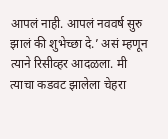आपलं नाही. आपलं नववर्ष सुरु झालं की शुभेच्छा दे.’ असं म्हणून त्याने रिसीव्हर आदळला. मी त्याचा कडवट झालेला चेहरा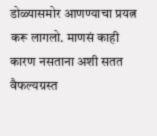डोळ्यासमोर आणण्याचा प्रयत्न करू लागलो. माणसं काही कारण नसताना अशी सतत वैफल्यग्रस्त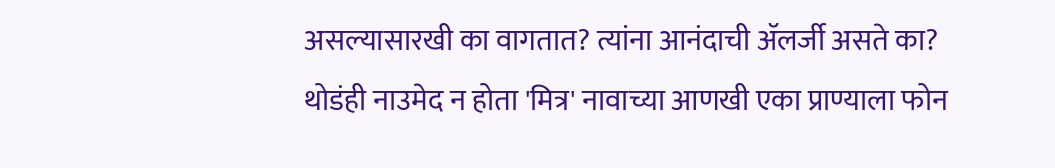असल्यासारखी का वागतात? त्यांना आनंदाची ॲलर्जी असते का? थोडंही नाउमेद न होता 'मित्र' नावाच्या आणखी एका प्राण्याला फोन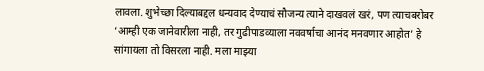लावला. शुभेच्छा दिल्याबद्दल धन्यवाद देण्याचं सौजन्य त्याने दाखवलं खरं, पण त्याचबरोबर ‘आम्ही एक जानेवारीला नाही, तर गुढीपाडव्याला नववर्षाचा आनंद मनवणार आहोत’ हे सांगायला तो विसरला नाही. मला माझ्या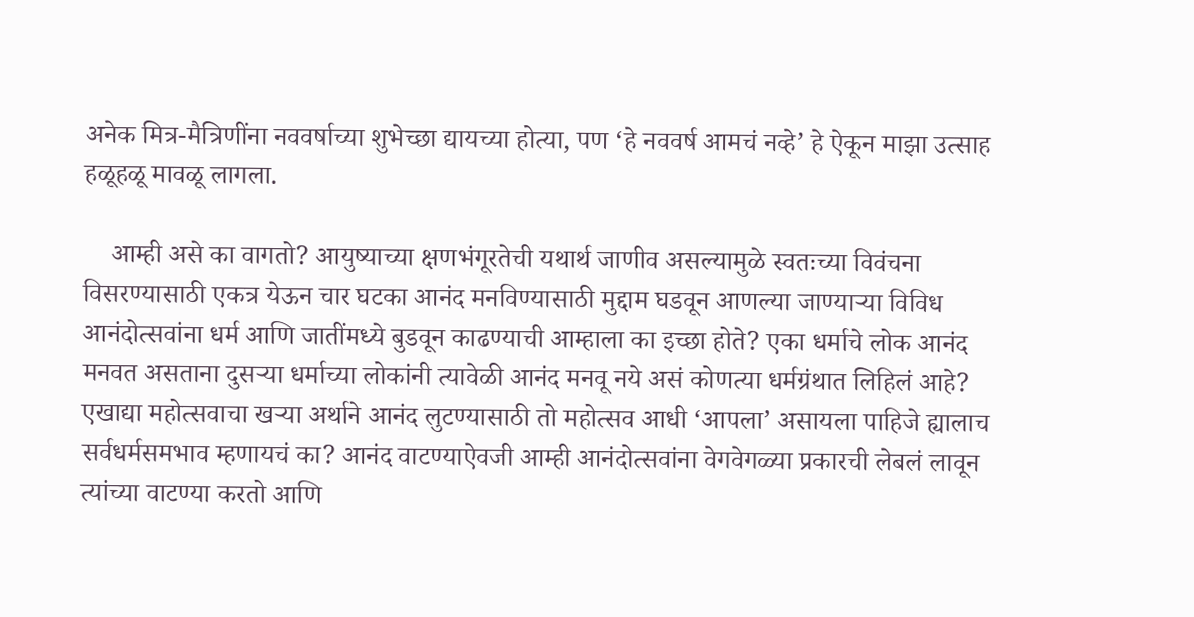अनेक मित्र-मैत्रिणींना नववर्षाच्या शुभेच्छा द्यायच्या होत्या, पण ‘हे नववर्ष आमचं नव्हे’ हे ऐकून माझा उत्साह हळूहळू मावळू लागला.

    आम्ही असे का वागतो? आयुष्याच्या क्षणभंगूरतेची यथार्थ जाणीव असल्यामुळे स्वतःच्या विवंचना विसरण्यासाठी एकत्र येऊन चार घटका आनंद मनविण्यासाठी मुद्दाम घडवून आणल्या जाण्याऱ्या विविध आनंदोत्सवांना धर्म आणि जातींमध्ये बुडवून काढण्याची आम्हाला का इच्छा होते? एका धर्माचे लोक आनंद मनवत असताना दुसऱ्या धर्माच्या लोकांनी त्यावेळी आनंद मनवू नये असं कोणत्या धर्मग्रंथात लिहिलं आहे? एखाद्या महोत्सवाचा खऱ्या अर्थाने आनंद लुटण्यासाठी तो महोत्सव आधी ‘आपला’ असायला पाहिजे ह्यालाच सर्वधर्मसमभाव म्हणायचं का? आनंद वाटण्याऐवजी आम्ही आनंदोत्सवांना वेगवेगळ्या प्रकारची लेबलं लावून त्यांच्या वाटण्या करतो आणि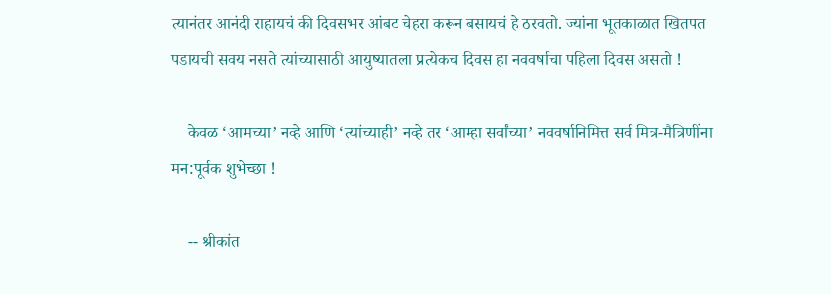त्यानंतर आनंदी राहायचं की दिवसभर आंबट चेहरा करून बसायचं हे ठरवतो. ज्यांना भूतकाळात खितपत पडायची सवय नसते त्यांच्यासाठी आयुष्यातला प्रत्येकच दिवस हा नववर्षाचा पहिला दिवस असतो !

    केवळ ‘आमच्या’ नव्हे आणि ‘त्यांच्याही’ नव्हे तर ‘आम्हा सर्वांच्या’ नववर्षानिमित्त सर्व मित्र-मैत्रिणींना मन:पूर्वक शुभेच्छा !

    -- श्रीकांत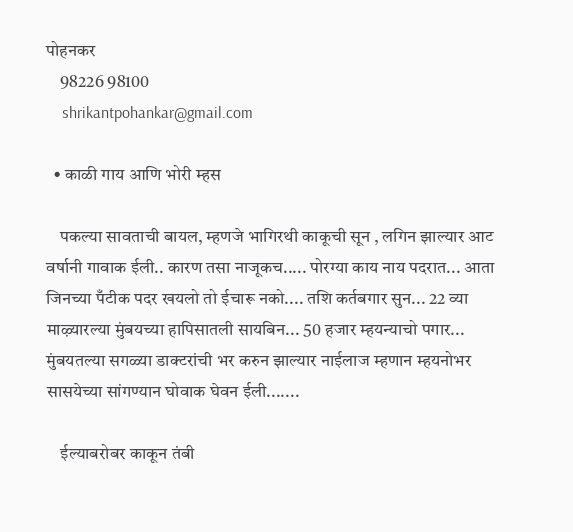पोहनकर
    98226 98100
    shrikantpohankar@gmail.com

  • काळी गाय आणि भोरी म्हस

    पकल्या सावताची बायल, म्हणजे भागिरथी काकूची सून , लगिन झाल्यार आट वर्षानी गावाक ईली.. कारण तसा नाजूकच..... पोरग्या काय नाय पदरात... आता जिनच्या पँटीक पदर खयलो तो ईचारू नको.... तशि कर्तबगार सुन... 22 व्या माऴ्यारल्या मुंबयच्या हापिसातली सायबिन... 50 हजार म्हयन्याचो पगार... मुंबयतल्या सगळ्या डाक्टरांची भर करुन झाल्यार नाईलाज म्हणान म्हयनोभर सासयेच्या सांगण्यान घोवाक घेवन ईली.......

    ईल्याबरोबर काकून तंबी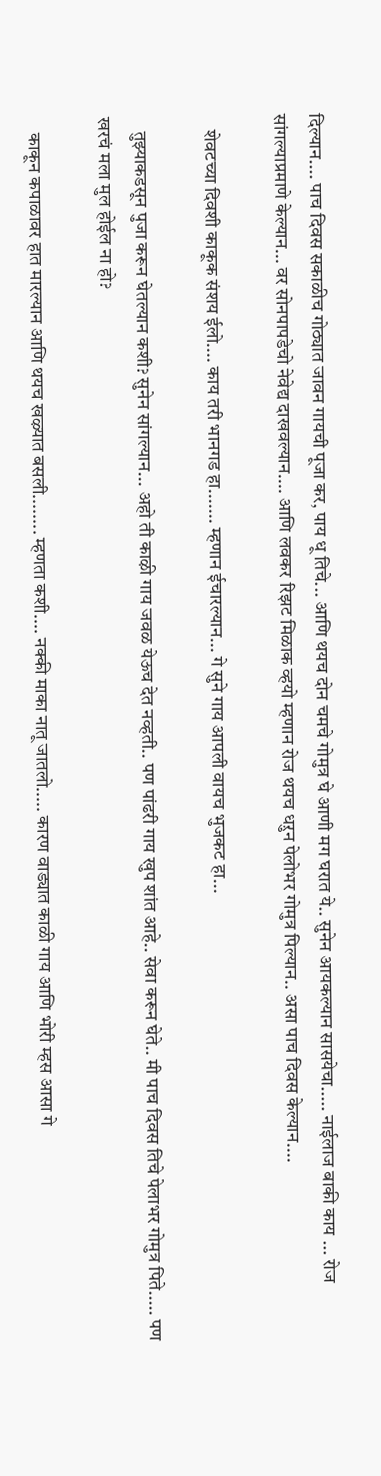दिल्यान.... पाच दिवस सकाळीच गोठ्यात जावन गायची पूजा कर, पाय धू तिचे... आणि थयच दोन चमचे गोमुत्र घे आणी मग घरात ये.. सुनेन आयकल्यान सासयेचा..... नाईलाज बाकी काय ... रोज सांगल्याप्रमाणे केल्यान... वर सोनपापडेचो नेवेद्य दाखवल्यान.... आणि लवकर रिझट मिळाक व्हयो म्हणान रोज थयच धऱुन पेलोभर गोमुत्र पिल्यान.. असा पाच दिवस केल्यान....

    शेवटच्या दिवशी काकूक संशय ईलो.... काय तरी भानगड हा....... म्हणान ईचारल्यान... गे सुने गाय आपली वायच भुजकट हा...

    तुझ्याकडसून पुजा करून घेतल्यान कशी? सुनेन सांगल्यान... अहो ती काऴी गाय जवळ येऊच देत नव्हती.. पण पांढरी गाय खुप शांत आहे.. सेवा करून घेते.. मी पाच दिवस तिचे पेलाभर गोमुत्र पिते..... पण खरचं मला मुल होईल ना हो?

    काकून कपाळावर हात मारल्यान आणि थयच खऴ्यात बसली........ म्हणता कशी.... नक्की माका नातू जातलो..... कारण वाड्यात काळी गाय आणि भोरी म्हस आसा गे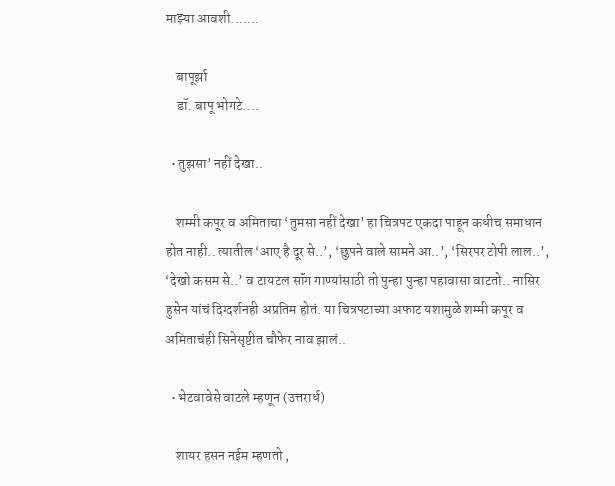माझ्या आवशी.......

    बापूर्झा
    डॉ. बापू भोगटे....

  • तुझसा’ नहीं देखा..

    शम्मी कपूर व अमिताचा ‘तुमसा नहीं देखा’ हा चित्रपट एकदा पाहून कधीच समाधान होत नाही.. त्यातील ‘आए है दूर से..’, ‘छुपने वाले सामने आ..’, ‘सिरपर टोपी लाल..’, ‘देखो कसम से..’ व टायटल सॉंग गाण्यांसाठी तो पुन्हा पुन्हा पहावासा वाटतो.. नासिर हुसेन यांचं दिग्दर्शनही अप्रतिम होतं. या चित्रपटाच्या अफाट यशामुळे शम्मी कपूर व अमिताचंही सिनेसृष्टीत चौफेर नाव झालं..

  • भेटवावेसे वाटले म्हणून (उत्तरार्ध)

    शायर हसन नईम म्हणतो ,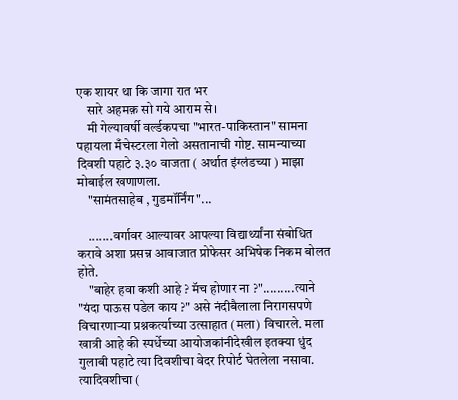एक शायर था कि जागा रात भर
    सारे अहमक़ सो गये आराम से।
    मी गेल्यावर्षी वर्ल्डकपचा "भारत-पाकिस्तान" सामना पहायला मँचेस्टरला गेलो असतानाची गोष्ट. सामन्याच्या दिवशी पहाटे ३.३० वाजता ( अर्थात इंग्लंडच्या ) माझा मोबाईल खणाणला.
    "सामंतसाहेब , गुडमॉर्निंग"...

    .......वर्गावर आल्यावर आपल्या विद्यार्थ्यांना संबोधित करावे अशा प्रसन्न आवाजात प्रोफेसर अभिषेक निकम बोलत होते.
    "बाहेर हवा कशी आहे ? मॅच होणार ना ?".........त्याने "यंदा पाऊस पडेल काय ?" असे नंदीबैलाला निरागसपणे विचारणाऱ्या प्रश्नकर्त्याच्या उत्साहात (मला) विचारले. मला खात्री आहे की स्पर्धेच्या आयोजकांनीदेखील इतक्या धुंद गुलाबी पहाटे त्या दिवशीचा वेदर रिपोर्ट घेतलेला नसावा. त्यादिवशीचा (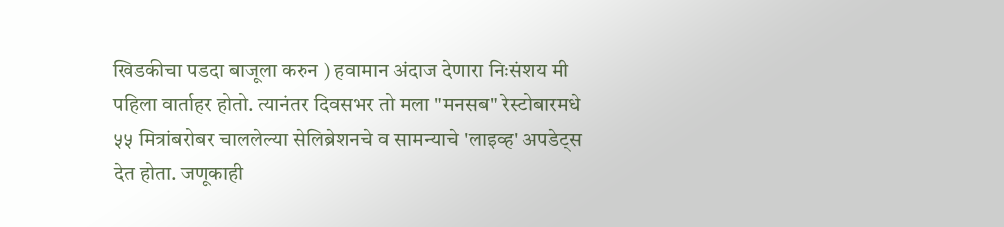खिडकीचा पडदा बाजूला करुन ) हवामान अंदाज देणारा निःसंशय मी पहिला वार्ताहर होतो. त्यानंतर दिवसभर तो मला "मनसब" रेस्टोबारमधे ५५ मित्रांबरोबर चाललेल्या सेलिब्रेशनचे व सामन्याचे 'लाइव्ह' अपडेट्स देत होता. जणूकाही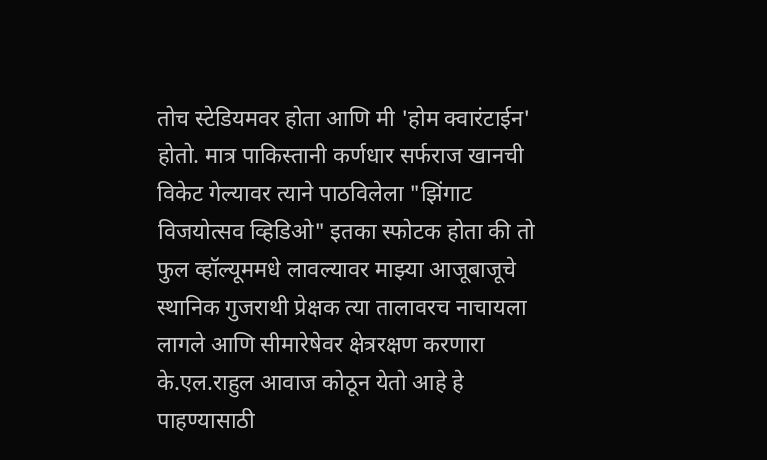तोच स्टेडियमवर होता आणि मी 'होम क्वारंटाईन' होतो. मात्र पाकिस्तानी कर्णधार सर्फराज खानची विकेट गेल्यावर त्याने पाठविलेला "झिंगाट विजयोत्सव व्हिडिओ" इतका स्फोटक होता की तो फुल व्हॉल्यूममधे लावल्यावर माझ्या आजूबाजूचे स्थानिक गुजराथी प्रेक्षक त्या तालावरच नाचायला लागले आणि सीमारेषेवर क्षेत्ररक्षण करणारा के.एल.राहुल आवाज कोठून येतो आहे हे पाहण्यासाठी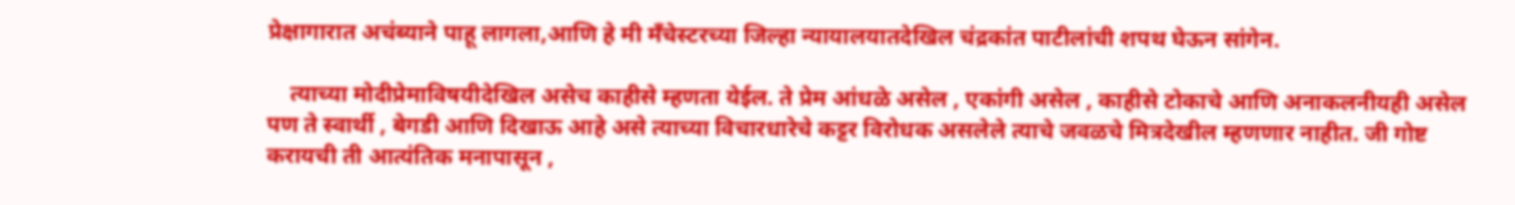प्रेक्षागारात अचंब्याने पाहू लागला,आणि हे मी मँचेस्टरच्या जिल्हा न्यायालयातदेखिल चंद्रकांत पाटीलांची शपथ घेऊन सांगेन.

    त्याच्या मोदीप्रेमाविषयीदेखिल असेच काहीसे म्हणता येईल. ते प्रेम आंधळे असेल , एकांगी असेल , काहीसे टोकाचे आणि अनाकलनीयही असेल पण ते स्वार्थी , बेगडी आणि दिखाऊ आहे असे त्याच्या विचारधारेचे कट्टर विरोधक असलेले त्याचे जवळचे मित्रदेखील म्हणणार नाहीत. जी गोष्ट करायची ती आत्यंतिक मनापासून ,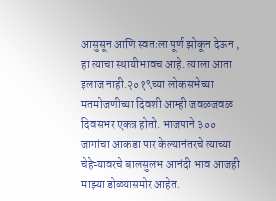आसुसून आणि स्वतःला पूर्ण झोकून देऊन , हा त्याचा स्थायीभावच आहे. त्याला आता इलाज नाही.२०१९च्या लोकसभेच्या मतमोजणीच्या दिवशी आम्ही जवळजवळ दिवसभर एकत्र होतो. भाजपाने ३०० जागांचा आकडा पार केल्यानंतरचे त्याच्या चेहेऱ्यावरचे बालसुलभ आनंदी भाव आजही माझ्या डोळ्यासमोर आहेत.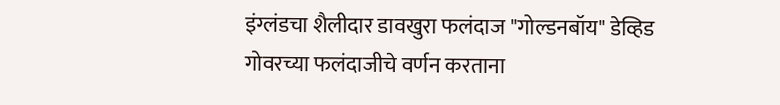इंग्लंडचा शैलीदार डावखुरा फलंदाज "गोल्डनबॉय" डेव्हिड गोवरच्या फलंदाजीचे वर्णन करताना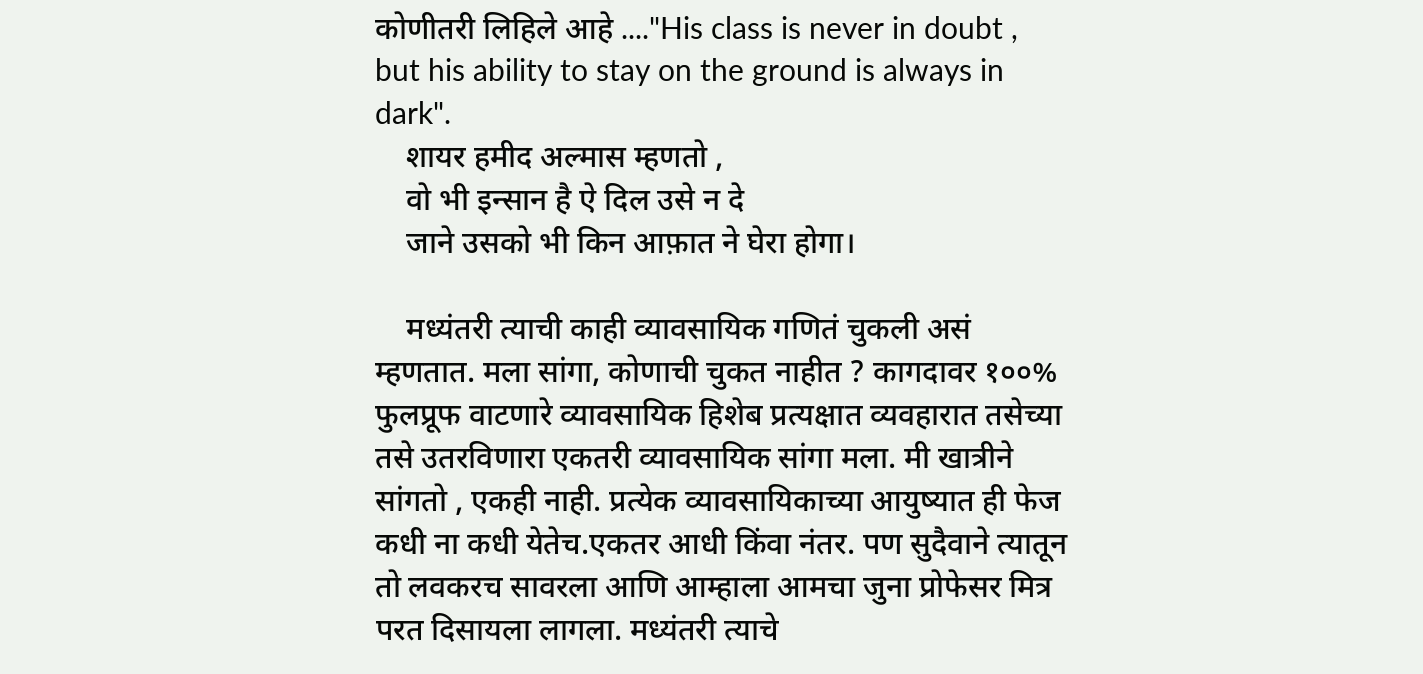कोणीतरी लिहिले आहे ...."His class is never in doubt , but his ability to stay on the ground is always in dark".
    शायर हमीद अल्मास म्हणतो ,
    वो भी इन्सान है ऐ दिल उसे न दे
    जाने उसको भी किन आफ़ात ने घेरा होगा।

    मध्यंतरी त्याची काही व्यावसायिक गणितं चुकली असं म्हणतात. मला सांगा, कोणाची चुकत नाहीत ? कागदावर १००% फुलप्रूफ वाटणारे व्यावसायिक हिशेब प्रत्यक्षात व्यवहारात तसेच्या तसे उतरविणारा एकतरी व्यावसायिक सांगा मला. मी खात्रीने सांगतो , एकही नाही. प्रत्येक व्यावसायिकाच्या आयुष्यात ही फेज कधी ना कधी येतेच.एकतर आधी किंवा नंतर. पण सुदैवाने त्यातून तो लवकरच सावरला आणि आम्हाला आमचा जुना प्रोफेसर मित्र परत दिसायला लागला. मध्यंतरी त्याचे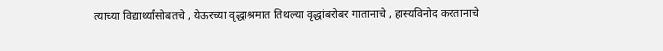त्याच्या विद्यार्थ्यांसोबतचे , येऊरच्या वृद्धाश्रमात तिथल्या वृद्धांबरोबर गातानाचे , हास्यविनोद करतानाचे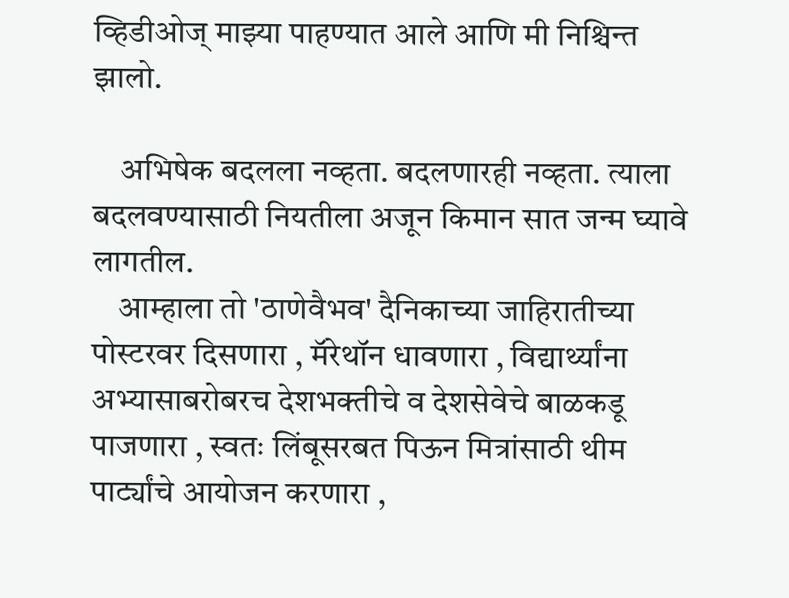व्हिडीओज् माझ्या पाहण्यात आले आणि मी निश्चिन्त झालो.

    अभिषेक बदलला नव्हता. बदलणारही नव्हता. त्याला बदलवण्यासाठी नियतीला अजून किमान सात जन्म घ्यावे लागतील.
    आम्हाला तो 'ठाणेवैभव' दैनिकाच्या जाहिरातीच्या पोस्टरवर दिसणारा , मॅरेथॉन धावणारा , विद्यार्थ्यांना अभ्यासाबरोबरच देशभक्तीचे व देशसेवेचे बाळकडू पाजणारा , स्वतः लिंबूसरबत पिऊन मित्रांसाठी थीम पार्ट्यांचे आयोजन करणारा ,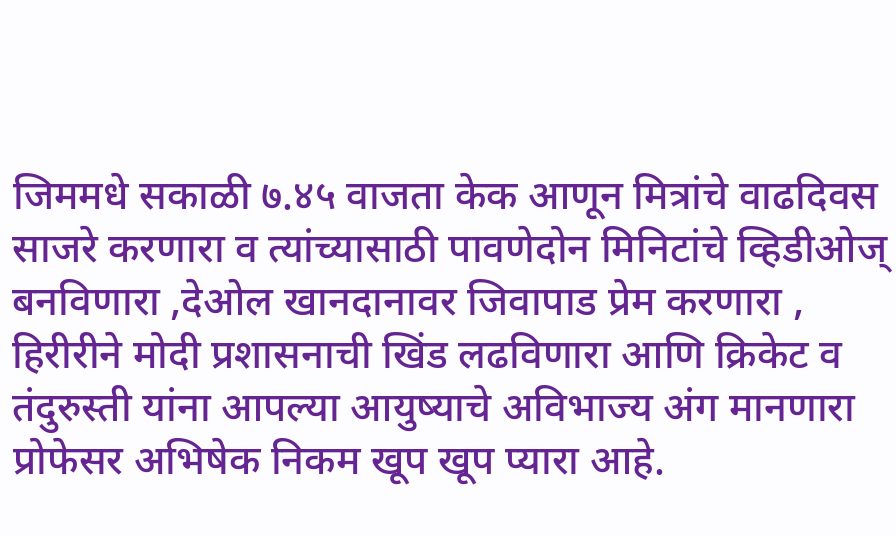जिममधे सकाळी ७.४५ वाजता केक आणून मित्रांचे वाढदिवस साजरे करणारा व त्यांच्यासाठी पावणेदोन मिनिटांचे व्हिडीओज् बनविणारा ,देओल खानदानावर जिवापाड प्रेम करणारा , हिरीरीने मोदी प्रशासनाची खिंड लढविणारा आणि क्रिकेट व तंदुरुस्ती यांना आपल्या आयुष्याचे अविभाज्य अंग मानणारा प्रोफेसर अभिषेक निकम खूप खूप प्यारा आहे.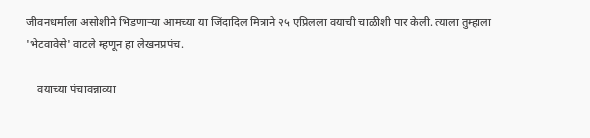जीवनधर्माला असोशीने भिडणाऱ्या आमच्या या जिंदादिल मित्राने २५ एप्रिलला वयाची चाळीशी पार केली. त्याला तुम्हाला 'भेटवावेसे' वाटले म्हणून हा लेखनप्रपंच.

    वयाच्या पंचावन्नाव्या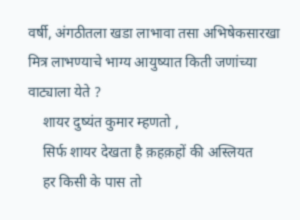वर्षी, अंगठीतला खडा लाभावा तसा अभिषेकसारखा मित्र लाभण्याचे भाग्य आयुष्यात किती जणांच्या वाट्याला येते ?
    शायर दुष्यंत कुमार म्हणतो ,
    सिर्फ शायर देखता है क़हक़हों की अस्लियत
    हर किसी के पास तो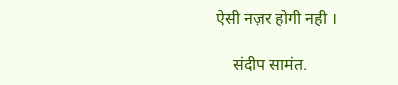ऐसी नज़र होगी नही ।

    संदीप सामंत.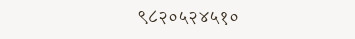९८२०५२४५१०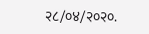२८/०४/२०२०.